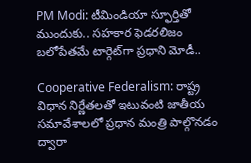PM Modi: టీమిండియా స్ఫూర్తితో ముందుకు.. సహకార ఫెడరలిజం బలోపేతమే టార్గెట్‌గా ప్రధాని మోడీ..

Cooperative Federalism: రాష్ట్ర విధాన నిర్ణేతలతో ఇటువంటి జాతీయ సమావేశాలలో ప్రధాన మంత్రి పాల్గొనడం ద్వారా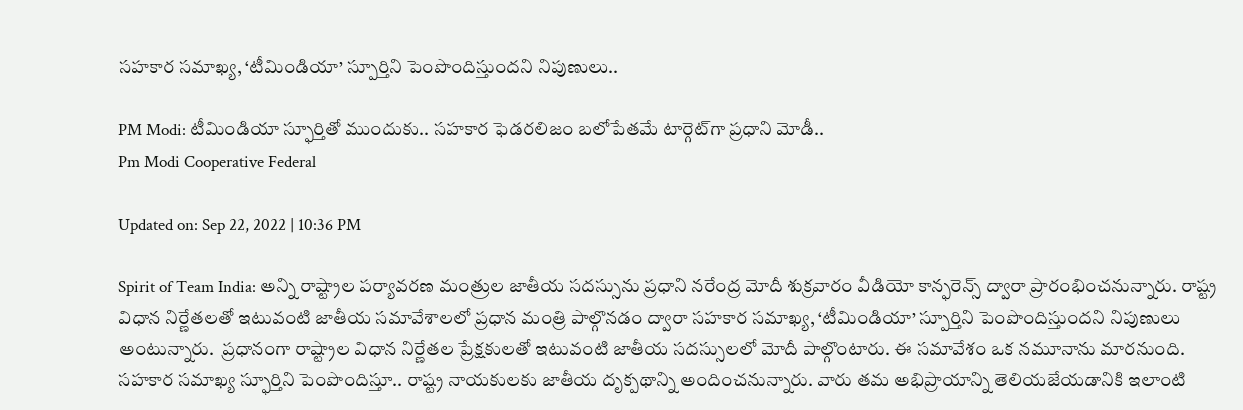సహకార సమాఖ్య, ‘టీమిండియా’ స్పూర్తిని పెంపొందిస్తుందని నిపుణులు..

PM Modi: టీమిండియా స్ఫూర్తితో ముందుకు.. సహకార ఫెడరలిజం బలోపేతమే టార్గెట్‌గా ప్రధాని మోడీ..
Pm Modi Cooperative Federal

Updated on: Sep 22, 2022 | 10:36 PM

Spirit of Team India: అన్ని రాష్ట్రాల పర్యావరణ మంత్రుల జాతీయ సదస్సును ప్రధాని నరేంద్ర మోదీ శుక్రవారం వీడియో కాన్ఫరెన్స్‌ ద్వారా ప్రారంభించనున్నారు. రాష్ట్ర విధాన నిర్ణేతలతో ఇటువంటి జాతీయ సమావేశాలలో ప్రధాన మంత్రి పాల్గొనడం ద్వారా సహకార సమాఖ్య, ‘టీమిండియా’ స్పూర్తిని పెంపొందిస్తుందని నిపుణులు అంటున్నారు.  ప్రధానంగా రాష్ట్రాల విధాన నిర్ణేతల ప్రేక్షకులతో ఇటువంటి జాతీయ సదస్సులలో మోదీ పాల్గొంటారు. ఈ సమావేశం ఒక నమూనాను మారనుంది. సహకార సమాఖ్య స్ఫూర్తిని పెంపొందిస్తూ.. రాష్ట్ర నాయకులకు జాతీయ దృక్పథాన్ని అందించనున్నారు. వారు తమ అభిప్రాయాన్ని తెలియజేయడానికి ఇలాంటి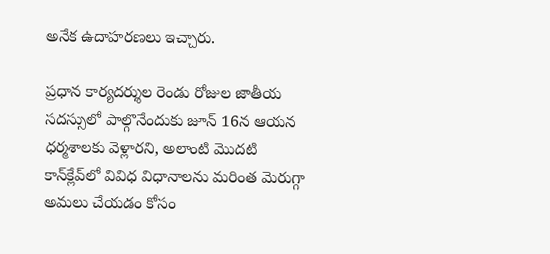అనేక ఉదాహరణలు ఇచ్చారు.

ప్రధాన కార్యదర్శుల రెండు రోజుల జాతీయ సదస్సులో పాల్గొనేందుకు జూన్ 16న ఆయన ధర్మశాలకు వెళ్లారని, అలాంటి మొదటి కాన్‌క్లేవ్‌లో వివిధ విధానాలను మరింత మెరుగ్గా అమలు చేయడం కోసం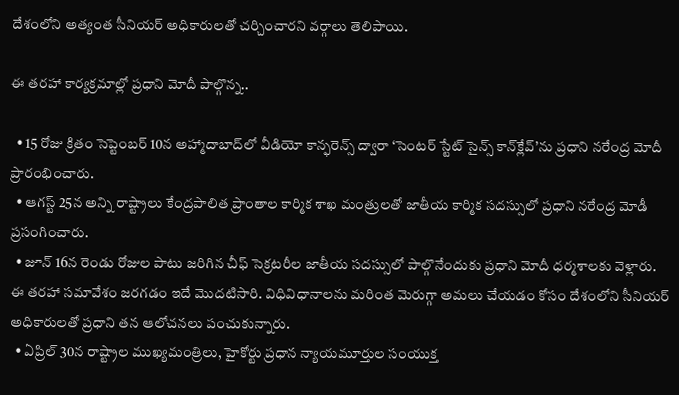దేశంలోని అత్యంత సీనియర్ అధికారులతో చర్చించారని వర్గాలు తెలిపాయి.

ఈ తరహా కార్యక్రమాల్లో ప్రధాని మోదీ పాల్గొన్న..

  • 15 రోజు క్రితం సెప్టెంబర్ 10న అహ్మాదాబాద్‌లో వీడియో కాన్ఫరెన్స్ ద్వారా ‘సెంటర్ స్టేట్ సైన్స్ కాన్‌క్లేవ్‌’ను ప్రధాని నరేంద్ర మోదీ ప్రారంభించారు.
  • ఆగస్ట్ 25న అన్ని రాష్ట్రాలు కేంద్రపాలిత ప్రాంతాల కార్మిక శాఖ మంత్రులతో జాతీయ కార్మిక సదస్సులో ప్రధాని నరేంద్ర మోడీ ప్రసంగించారు.
  • జూన్ 16న రెండు రోజుల పాటు జరిగిన చీఫ్ సెక్రటరీల జాతీయ సదస్సులో పాల్గొనేందుకు ప్రధాని మోదీ ధర్మశాలకు వెళ్లారు. ఈ తరహా సమావేశం జరగడం ఇదే మొదటిసారి. విధివిధానాలను మరింత మెరుగ్గా అమలు చేయడం కోసం దేశంలోని సీనియర్ అధికారులతో ప్రధాని తన ఆలోచనలు పంచుకున్నారు.
  • ఏప్రిల్ 30న రాష్ట్రాల ముఖ్యమంత్రిలు, హైకోర్టు ప్రధాన న్యాయమూర్తుల సంయుక్త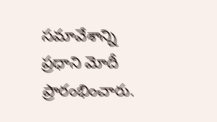సమావేశాన్ని ప్రధాని మోదీ  ప్రారంభించారు.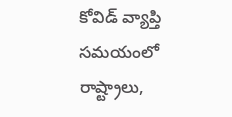కోవిడ్ వ్యాప్తి సమయంలో రాష్ట్రాలు,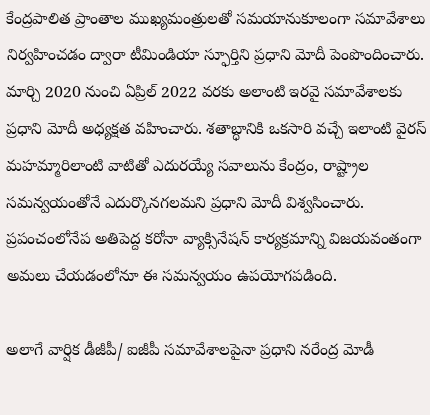కేంద్రపాలిత ప్రాంతాల ముఖ్యమంత్రులతో సమయానుకూలంగా సమావేశాలు నిర్వహించడం ద్వారా టీమిండియా స్ఫూర్తిని ప్రధాని మోదీ పెంపొందించారు. మార్చి 2020 నుంచి ఏప్రిల్ 2022 వరకు అలాంటి ఇరవై సమావేశాలకు ప్రధాని మోదీ అధ్యక్షత వహించారు. శతాబ్ధానికి ఒకసారి వచ్చే ఇలాంటి వైరస్ మహమ్మారిలాంటి వాటితో ఎదురయ్యే సవాలును కేంద్రం, రాష్ట్రాల సమన్వయంతోనే ఎదుర్కొనగలమని ప్రధాని మోదీ విశ్వసించారు. ప్రపంచంలోనేప అతిపెద్ద కరోనా వ్యాక్సినేషన్ కార్యక్రమాన్ని విజయవంతంగా అమలు చేయడంలోనూ ఈ సమన్వయం ఉపయోగపడింది.

అలాగే వార్షిక డీజీపీ/ ఐజీపీ సమావేశాలపైనా ప్రధాని నరేంద్ర మోడీ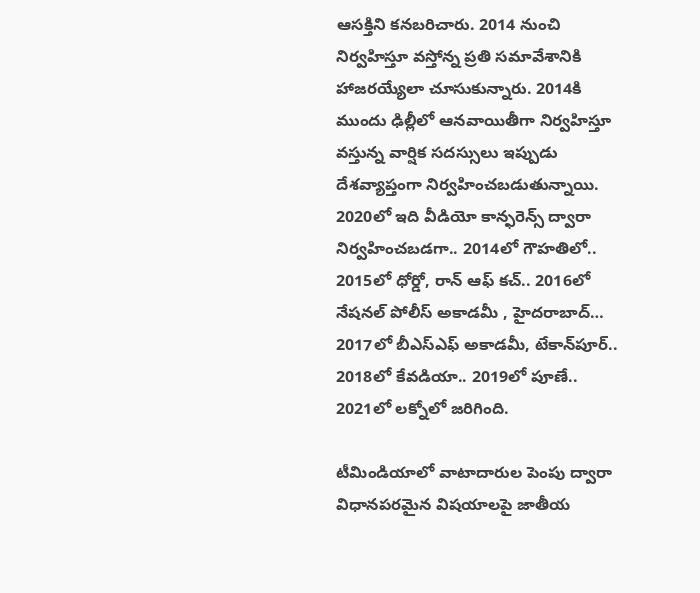ఆసక్తిని కనబరిచారు. 2014 నుంచి నిర్వహిస్తూ వస్తోన్న ప్రతి సమావేశానికి హాజరయ్యేలా చూసుకున్నారు. 2014కి ముందు ఢిల్లీలో ఆనవాయితీగా నిర్వహిస్తూ వస్తున్న వార్షిక సదస్సులు ఇప్పుడు దేశవ్యాప్తంగా నిర్వహించబడుతున్నాయి. 2020లో ఇది వీడియో కాన్ఫరెన్స్ ద్వారా నిర్వహించబడగా.. 2014లో గౌహతిలో.. 2015లో ధోర్డో, రాన్ ఆఫ్ కచ్.. 2016లో నేషనల్ పోలీస్ అకాడమీ , హైదరాబాద్… 2017లో బీఎస్ఎఫ్ అకాడమీ, టేకాన్‌పూర్.. 2018లో కేవడియా.. 2019లో పూణే.. 2021లో లక్నోలో జరిగింది.

టీమిండియాలో వాటాదారుల పెంపు ద్వారా విధానపరమైన విషయాలపై జాతీయ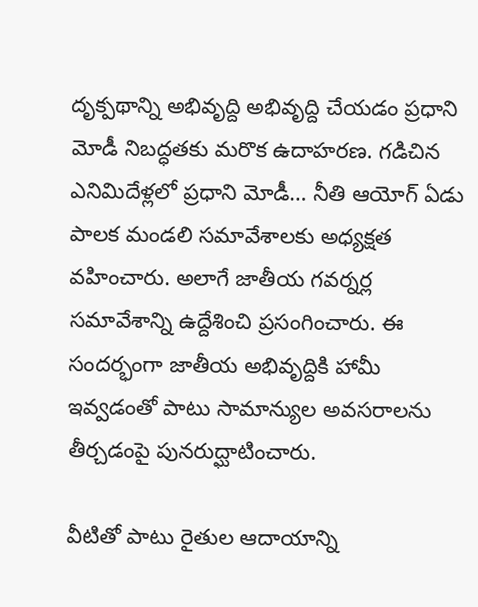దృక్పథాన్ని అభివృద్ది అభివృద్ది చేయడం ప్రధాని మోడీ నిబద్ధతకు మరొక ఉదాహరణ. గడిచిన ఎనిమిదేళ్లలో ప్రధాని మోడీ… నీతి ఆయోగ్ ఏడు పాలక మండలి సమావేశాలకు అధ్యక్షత వహించారు. అలాగే జాతీయ గవర్నర్ల సమావేశాన్ని ఉద్దేశించి ప్రసంగించారు. ఈ సందర్భంగా జాతీయ అభివృద్దికి హామీ ఇవ్వడంతో పాటు సామాన్యుల అవసరాలను తీర్చడంపై పునరుద్ఘాటించారు.

వీటితో పాటు రైతుల ఆదాయాన్ని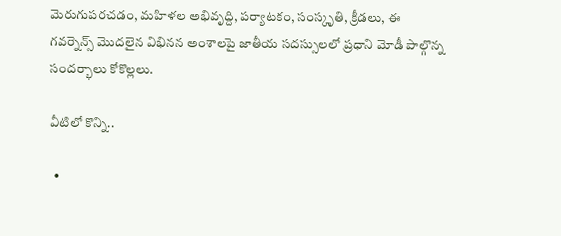మెరుగుపరచడం, మహిళల అభివృద్ది, పర్యాటకం, సంస్కృతి, క్రీడలు, ఈ గవర్నెన్స్ మొదలైన విభినన అంశాలపై జాతీయ సదస్సులలో ప్రధాని మోడీ పాల్గొన్న సందర్భాలు కోకొల్లలు.

వీటిలో కొన్ని..

  •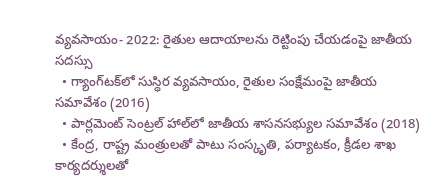వ్యవసాయం- 2022: రైతుల ఆదాయాలను రెట్టింపు చేయడంపై జాతీయ సదస్సు
  • గ్యాంగ్‌టక్‌లో సుస్ధిర వ్యవసాయం, రైతుల సంక్షేమంపై జాతీయ సమావేశం (2016)
  • పార్లమెంట్ సెంట్రల్ హాల్‌లో జాతీయ శాసనసభ్యుల సమావేశం (2018)
  • కేంద్ర, రాష్ట్ర మంత్రులతో పాటు సంస్కృతి, పర్యాటకం, క్రీడల శాఖ కార్యదర్శులతో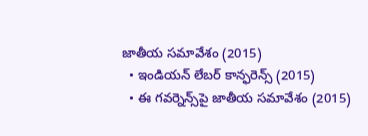జాతీయ సమావేశం (2015)
  • ఇండియన్ లేబర్ కాన్ఫరెన్స్ (2015)
  • ఈ గవర్నెన్స్‌పై జాతీయ సమావేశం (2015)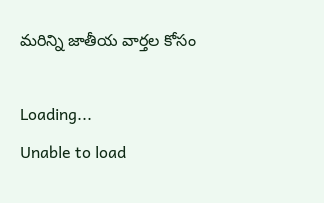మరిన్ని జాతీయ వార్తల కోసం

Loading...
Unable to load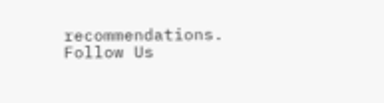recommendations.
Follow Us